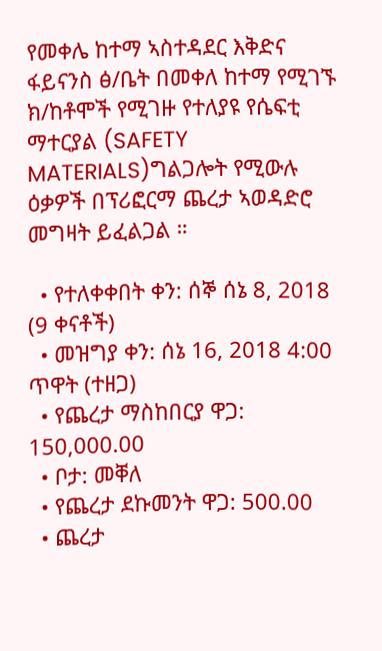የመቀሌ ከተማ ኣስተዳደር እቅድና ፋይናንስ ፅ/ቤት በመቀለ ከተማ የሚገኙ ክ/ከቶሞች የሚገዙ የተለያዩ የሴፍቲ ማተርያል (SAFETY MATERIALS)ግልጋሎት የሚውሉ ዕቃዎች በፕሪፎርማ ጨረታ ኣወዳድሮ መግዛት ይፈልጋል ።

  • የተለቀቀበት ቀን: ሰኞ ሰኔ 8, 2018 (9 ቀናቶች)
  • መዝግያ ቀን: ሰኔ 16, 2018 4:00 ጥዋት (ተዘጋ)
  • የጨረታ ማስከበርያ ዋጋ: 150,000.00
  • ቦታ: መቐለ
  • የጨረታ ደኩመንት ዋጋ: 500.00
  • ጨረታ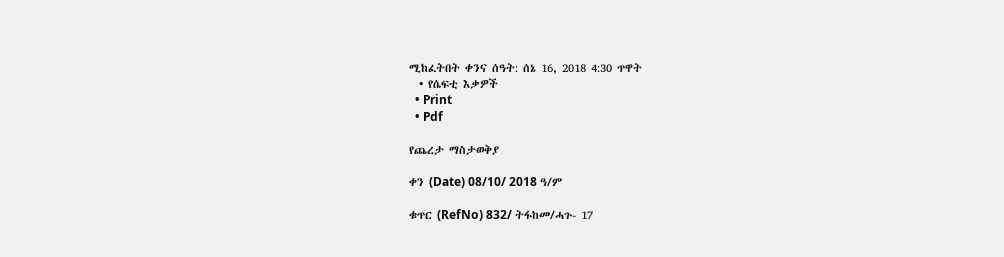ሚከፈትበት ቀንና ሰዓት: ሰኔ 16, 2018 4:30 ጥዋት
  • የሴፍቲ እቃዎች
  • Print
  • Pdf

የጨረታ ማስታወቅያ

ቀን (Date) 08/10/ 2018 ዓ/ም

ቁጥር (RefNo) 832/ ትፋከመ/ሓጉ- 17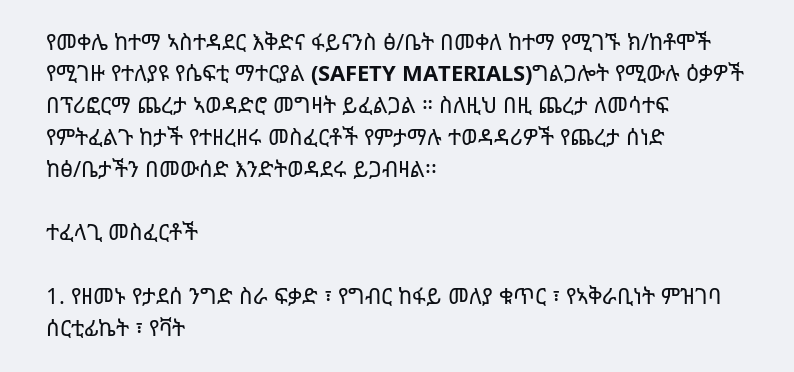የመቀሌ ከተማ ኣስተዳደር እቅድና ፋይናንስ ፅ/ቤት በመቀለ ከተማ የሚገኙ ክ/ከቶሞች የሚገዙ የተለያዩ የሴፍቲ ማተርያል (SAFETY MATERIALS)ግልጋሎት የሚውሉ ዕቃዎች በፕሪፎርማ ጨረታ ኣወዳድሮ መግዛት ይፈልጋል ። ስለዚህ በዚ ጨረታ ለመሳተፍ የምትፈልጉ ከታች የተዘረዘሩ መስፈርቶች የምታማሉ ተወዳዳሪዎች የጨረታ ሰነድ ከፅ/ቤታችን በመውሰድ እንድትወዳደሩ ይጋብዛል፡፡

ተፈላጊ መስፈርቶች

1. የዘመኑ የታደሰ ንግድ ስራ ፍቃድ ፣ የግብር ከፋይ መለያ ቁጥር ፣ የኣቅራቢነት ምዝገባ ሰርቲፊኬት ፣ የቫት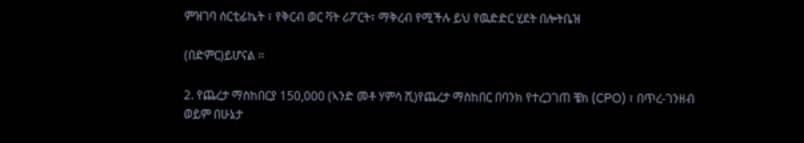ምዝገባ ሰርቲፊኬት ፣ የቅርብ ወር ቫት ሪፖርት፣ ማቅረብ የሚችሉ ይህ የዉድድር ሂደት በሎትቤዝ

(በድምር)ይሆናል ፡፡

2. የጨረታ ማስከበርያ 150,000 (ኣንድ መቶ ሃምሳ ሺ)የጨረታ ማስከበር በባንክ የተረጋገጠ ቼክ (CPO) ፣ በጥረ-ገንዘብ ወይም በሁኔታ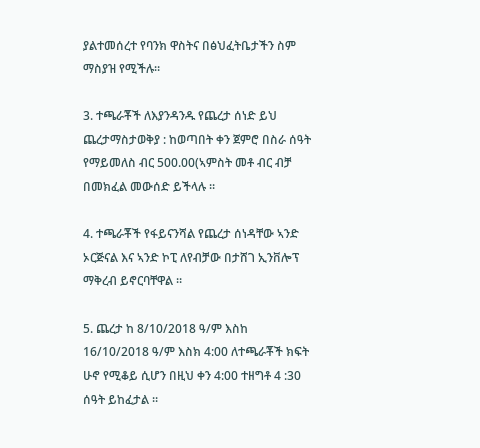ያልተመሰረተ የባንክ ዋስትና በፅህፈትቤታችን ስም ማስያዝ የሚችሉ።

3. ተጫራቾች ለእያንዳንዱ የጨረታ ሰነድ ይህ ጨረታማስታወቅያ : ከወጣበት ቀን ጀምሮ በስራ ሰዓት የማይመለስ ብር 500.00(ኣምስት መቶ ብር ብቻ በመክፈል መውሰድ ይችላሉ ።

4. ተጫራቾች የፋይናንሻል የጨረታ ሰነዳቸው ኣንድ ኦርጅናል እና ኣንድ ኮፒ ለየብቻው በታሸገ ኢንቨሎፕ ማቅረብ ይኖርባቸዋል ።

5. ጨረታ ከ 8/10/2018 ዓ/ም እስከ 16/10/2018 ዓ/ም እስክ 4:00 ለተጫራቾች ክፍት ሁኖ የሚቆይ ሲሆን በዚህ ቀን 4:00 ተዘግቶ 4 :30 ሰዓት ይከፈታል ።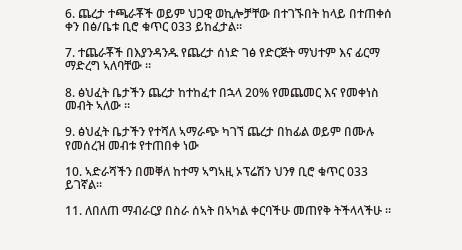6. ጨረታ ተጫራቾች ወይም ህጋዊ ወኪሎቻቸው በተገኙበት ከላይ በተጠቀሰ ቀን በፅ/ቤቱ ቢሮ ቁጥር 033 ይከፈታል።

7. ተጨራቾች በእያንዳንዱ የጨረታ ሰነድ ገፅ የድርጅት ማህተም እና ፊርማ ማድረግ ኣለባቸው ።

8. ፅህፈት ቤታችን ጨረታ ከተከፈተ በኋላ 20% የመጨመር እና የመቀነስ መብት ኣለው ።

9. ፅህፈት ቤታችን የተሻለ ኣማራጭ ካገኘ ጨረታ በከፊል ወይም በሙሉ የመሰረዝ መብቱ የተጠበቀ ነው

10. ኣድራሻችን በመቐለ ከተማ ኣግኣዚ ኦፕሬሽን ህንፃ ቢሮ ቁጥር 033 ይገኛል።

11. ለበለጠ ማብራርያ በስራ ሰኣት በኣካል ቀርባችሁ መጠየቅ ትችላላችሁ ።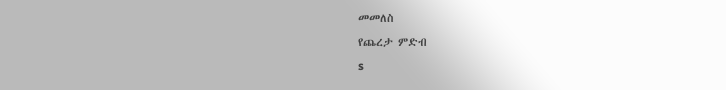መመለስ
የጨረታ ምድብ
s